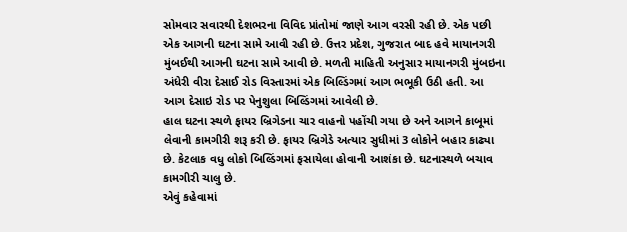સોમવાર સવારથી દેશભરના વિવિદ પ્રાંતોમાં જાણે આગ વરસી રહી છે. એક પછી એક આગની ઘટના સામે આવી રહી છે. ઉત્તર પ્રદેશ, ગુજરાત બાદ હવે માયાનગરી મુંબઈથી આગની ઘટના સામે આવી છે. મળતી માહિતી અનુસાર માયાનગરી મુંબઇના અંધેરી વીરા દેસાઈ રોડ વિસ્તારમાં એક બિલ્ડિંગમાં આગ ભભૂકી ઉઠી હતી. આ આગ દેસાઇ રોડ પર પેનુશુલા બિલ્ડિંગમાં આવેલી છે.
હાલ ઘટના સ્થળે ફાયર બ્રિગેડના ચાર વાહનો પહોંચી ગયા છે અને આગને કાબૂમાં લેવાની કામગીરી શરૂ કરી છે. ફાયર બ્રિગેડે અત્યાર સુધીમાં 3 લોકોને બહાર કાઢ્યા છે. કેટલાક વધુ લોકો બિલ્ડિંગમાં ફસાયેલા હોવાની આશંકા છે. ઘટનાસ્થળે બચાવ કામગીરી ચાલુ છે.
એવું કહેવામાં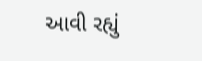આવી રહ્યું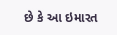છે કે આ ઇમારત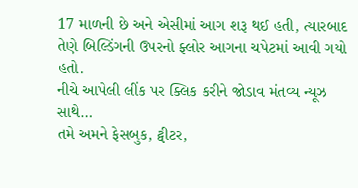17 માળની છે અને એસીમાં આગ શરૂ થઈ હતી, ત્યારબાદ તેણે બિલ્ડિંગની ઉપરનો ફ્લોર આગના ચપેટમાં આવી ગયો હતો.
નીચે આપેલી લીંક પર ક્લિક કરીને જોડાવ મંતવ્ય ન્યૂઝ સાથે…
તમે અમને ફેસબુક, ટ્વીટર,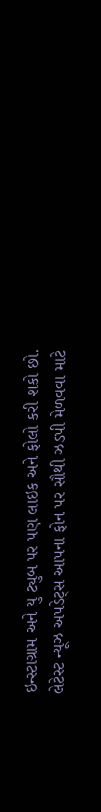ઇન્સ્ટાગ્રામ અને યુ ટ્યુબ પર પણ લાઇક અને ફોલો કરી શકો છો.
લેટેસ્ટ ન્યૂઝ અપડેટ્સ આપના ફોન પર સૌથી ઝડપી મેળવવા માટે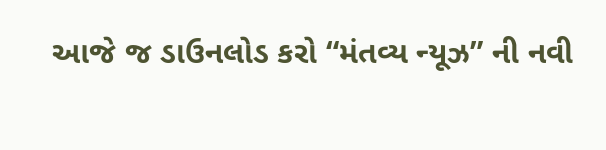આજે જ ડાઉનલોડ કરો “મંતવ્ય ન્યૂઝ” ની નવી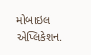મોબાઇલ એપ્લિકેશન.